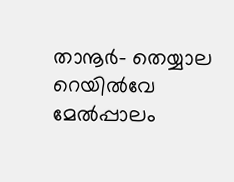താനൂർ- തെയ്യാല റെയിൽവേ മേൽപ്പാലം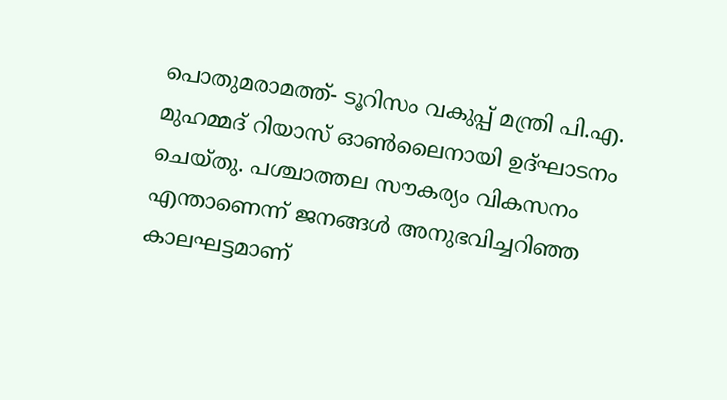പൊതുമരാമത്ത്- ടൂറിസം വകുപ്പ് മന്ത്രി പി.എ. മുഹമ്മദ് റിയാസ് ഓൺലൈനായി ഉദ്ഘാടനം ചെയ്തു. പശ്ചാത്തല സൗകര്യം വികസനം എന്താണെന്ന് ജനങ്ങൾ അനുഭവിച്ചറിഞ്ഞ കാലഘട്ടമാണ്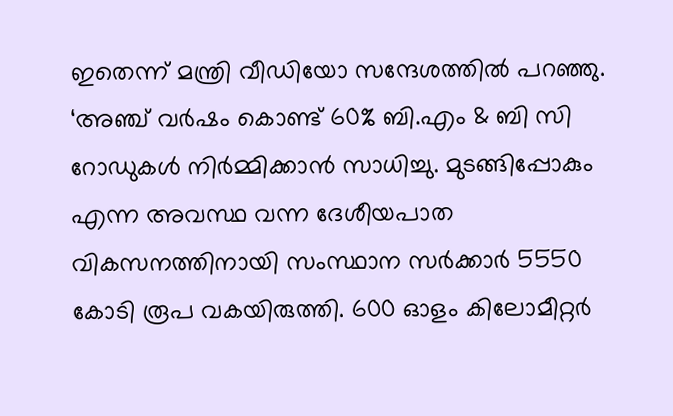ഇതെന്ന് മന്ത്രി വീഡിയോ സന്ദേശത്തിൽ പറഞ്ഞു.
‘അഞ്ച് വർഷം കൊണ്ട് 60% ബി.എം & ബി സി റോഡുകൾ നിർമ്മിക്കാൻ സാധിച്ചു. മുടങ്ങിപ്പോകും എന്ന അവസ്ഥ വന്ന ദേശീയപാത വികസനത്തിനായി സംസ്ഥാന സർക്കാർ 5550 കോടി രൂപ വകയിരുത്തി. 600 ഓളം കിലോമീറ്റർ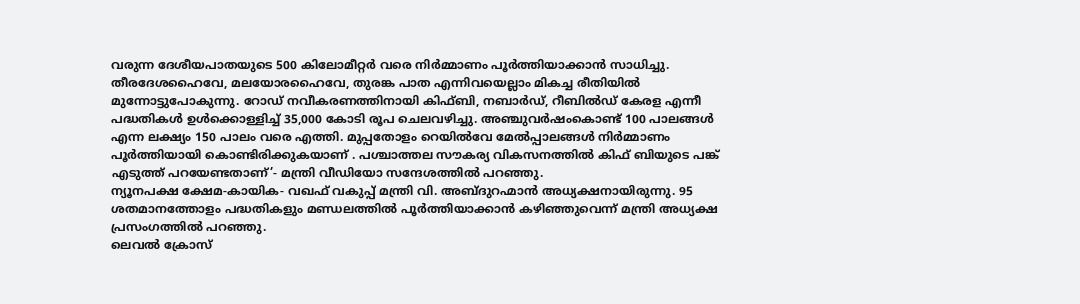വരുന്ന ദേശീയപാതയുടെ 500 കിലോമീറ്റർ വരെ നിർമ്മാണം പൂർത്തിയാക്കാൻ സാധിച്ചു. തീരദേശഹൈവേ, മലയോരഹൈവേ, തുരങ്ക പാത എന്നിവയെല്ലാം മികച്ച രീതിയിൽ മുന്നോട്ടുപോകുന്നു. റോഡ് നവീകരണത്തിനായി കിഫ്ബി, നബാർഡ്, റീബിൽഡ് കേരള എന്നീ പദ്ധതികൾ ഉൾക്കൊള്ളിച്ച് 35,000 കോടി രൂപ ചെലവഴിച്ചു. അഞ്ചുവർഷംകൊണ്ട് 100 പാലങ്ങൾ എന്ന ലക്ഷ്യം 150 പാലം വരെ എത്തി. മുപ്പതോളം റെയിൽവേ മേൽപ്പാലങ്ങൾ നിർമ്മാണം പൂർത്തിയായി കൊണ്ടിരിക്കുകയാണ് . പശ്ചാത്തല സൗകര്യ വികസനത്തിൽ കിഫ് ബിയുടെ പങ്ക് എടുത്ത് പറയേണ്ടതാണ്’- മന്ത്രി വീഡിയോ സന്ദേശത്തിൽ പറഞ്ഞു.
ന്യൂനപക്ഷ ക്ഷേമ-കായിക- വഖഫ് വകുപ്പ് മന്ത്രി വി. അബ്ദുറഹ്മാൻ അധ്യക്ഷനായിരുന്നു. 95 ശതമാനത്തോളം പദ്ധതികളും മണ്ഡലത്തിൽ പൂർത്തിയാക്കാൻ കഴിഞ്ഞുവെന്ന് മന്ത്രി അധ്യക്ഷ പ്രസംഗത്തിൽ പറഞ്ഞു.
ലെവൽ ക്രോസ്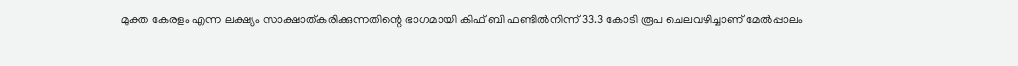മുക്ത കേരളം എന്ന ലക്ഷ്യം സാക്ഷാത്കരിക്കുന്നതിന്റെ ഭാഗമായി കിഫ് ബി ഫണ്ടിൽനിന്ന് 33.3 കോടി രൂപ ചെലവഴിച്ചാണ് മേൽപ്പാലം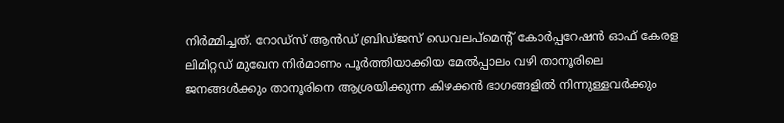നിർമ്മിച്ചത്. റോഡ്സ് ആൻഡ് ബ്രിഡ്ജസ് ഡെവലപ്മെന്റ് കോർപ്പറേഷൻ ഓഫ് കേരള ലിമിറ്റഡ് മുഖേന നിർമാണം പൂർത്തിയാക്കിയ മേൽപ്പാലം വഴി താനൂരിലെ ജനങ്ങൾക്കും താനൂരിനെ ആശ്രയിക്കുന്ന കിഴക്കൻ ഭാഗങ്ങളിൽ നിന്നുള്ളവർക്കും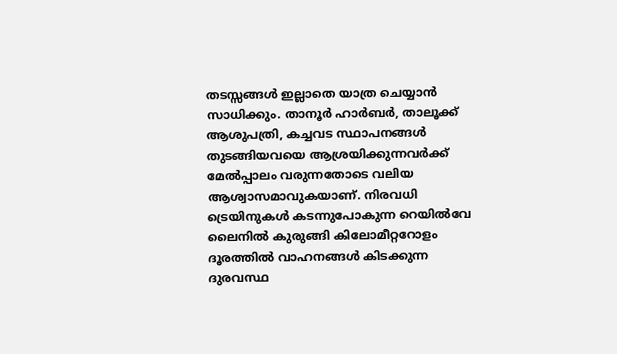തടസ്സങ്ങൾ ഇല്ലാതെ യാത്ര ചെയ്യാൻ സാധിക്കും. താനൂർ ഹാർബർ, താലൂക്ക് ആശുപത്രി, കച്ചവട സ്ഥാപനങ്ങൾ തുടങ്ങിയവയെ ആശ്രയിക്കുന്നവർക്ക് മേൽപ്പാലം വരുന്നതോടെ വലിയ ആശ്വാസമാവുകയാണ്. നിരവധി ട്രെയിനുകൾ കടന്നുപോകുന്ന റെയിൽവേ ലൈനിൽ കുരുങ്ങി കിലോമീറ്ററോളം ദൂരത്തിൽ വാഹനങ്ങൾ കിടക്കുന്ന ദുരവസ്ഥ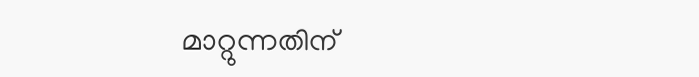മാറ്റുന്നതിന്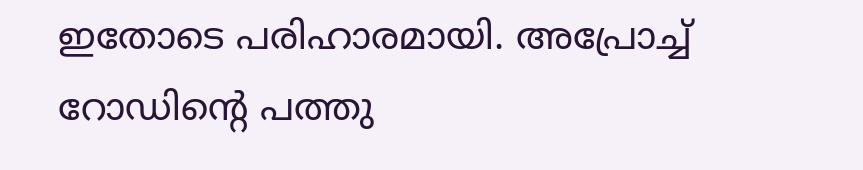ഇതോടെ പരിഹാരമായി. അപ്രോച്ച് റോഡിന്റെ പത്തു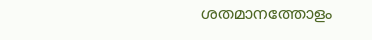ശതമാനത്തോളം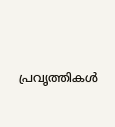പ്രവൃത്തികൾ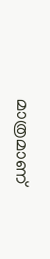മാത്രമാണ്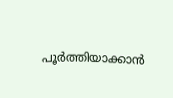പൂർത്തിയാക്കാൻ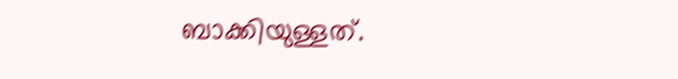ബാക്കിയുള്ളത്.